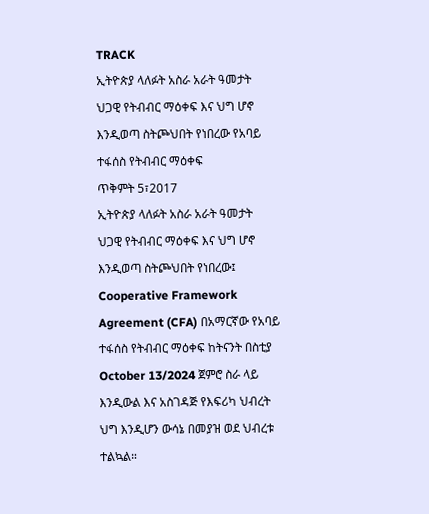TRACK
ኢትዮጵያ ላለፉት አስራ አራት ዓመታት ህጋዊ የትብብር ማዕቀፍ እና ህግ ሆኖ እንዲወጣ ስትጮህበት የነበረው የአባይ ተፋሰስ የትብብር ማዕቀፍ
ጥቅምት 5፣2017
ኢትዮጵያ ላለፉት አስራ አራት ዓመታት ህጋዊ የትብብር ማዕቀፍ እና ህግ ሆኖ እንዲወጣ ስትጮህበት የነበረው፤ Cooperative Framework Agreement (CFA) በአማርኛው የአባይ ተፋሰስ የትብብር ማዕቀፍ ከትናንት በስቲያ October 13/2024 ጀምሮ ስራ ላይ እንዲውል እና አስገዳጅ የእፍሪካ ህብረት ህግ እንዲሆን ውሳኔ በመያዝ ወደ ህብረቱ ተልኳል።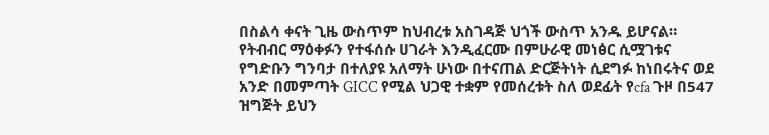በስልሳ ቀናት ጊዜ ውስጥም ከህብረቱ አስገዳጅ ህጎች ውስጥ አንዱ ይሆናል።
የትብብር ማዕቀፉን የተፋሰሱ ሀገራት እንዲፈርሙ በምሁራዊ መነፅር ሲሟገቱና የግድቡን ግንባታ በተለያዩ አለማት ሁነው በተናጠል ድርጅትነት ሲደግፉ ከነበሩትና ወደ አንድ በመምጣት GICC የሚል ህጋዊ ተቋም የመሰረቱት ስለ ወደፊት የcfa ጉዞ በ547 ዝግጅት ይህን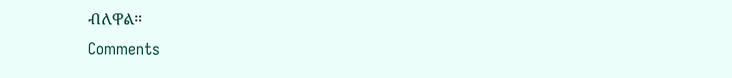ብለዋል።
Comments